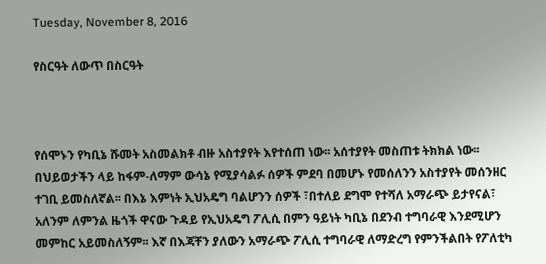Tuesday, November 8, 2016

የስርዓት ለውጥ በስርዓት



የሰሞኑን የካቢኔ ሹመት አስመልክቶ ብዙ አስተያየት እየተሰጠ ነው፡፡ አሰተያየት መስጠቱ ትክክል ነው፡፡ በህይወታችን ላይ ከፋም-ለማም ውሳኔ የሚያሳልፉ ሰዎች ምደባ በመሆኑ የመሰለንን አስተያየት መሰንዘር ተገቢ ይመስለኛል፡፡ በእኔ እምነት ኢህአዴግ ባልሆንን ሰዎች ፣በተለይ ደግሞ የተሻለ አማራጭ ይታየናል፣ አለንም ለምንል ዜጎች ዋናው ጉዳይ የኢህአዴግ ፖሊሲ በምን ዓይነት ካቢኔ በደንብ ተግባራዊ እንደሚሆን መምከር አይመስለኝም፡፡ እኛ በእጃቸን ያለውን አማራጭ ፖሊሲ ተግባራዊ ለማድረግ የምንችልበት የፖለቲካ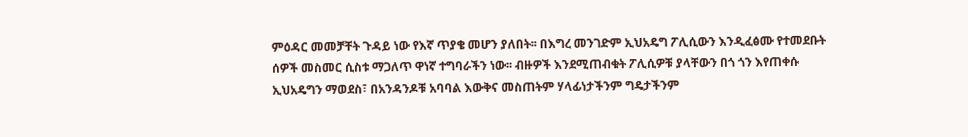ምዕዳር መመቻቸት ጉዳይ ነው የእኛ ጥያቄ መሆን ያለበት፡፡ በእግረ መንገድም ኢህአዴግ ፖሊሲውን እንዲፈፅሙ የተመደቡት ሰዎች መስመር ሲስቱ ማጋለጥ ዋነኛ ተግባራችን ነው፡፡ ብዙዎች እንደሚጠብቁት ፖሊሲዎቹ ያላቸውን በጎ ጎን እየጠቀሱ ኢህአዴግን ማወደስ፣ በአንዳንዶቹ አባባል እውቅና መስጠትም ሃላፊነታችንም ግዴታችንም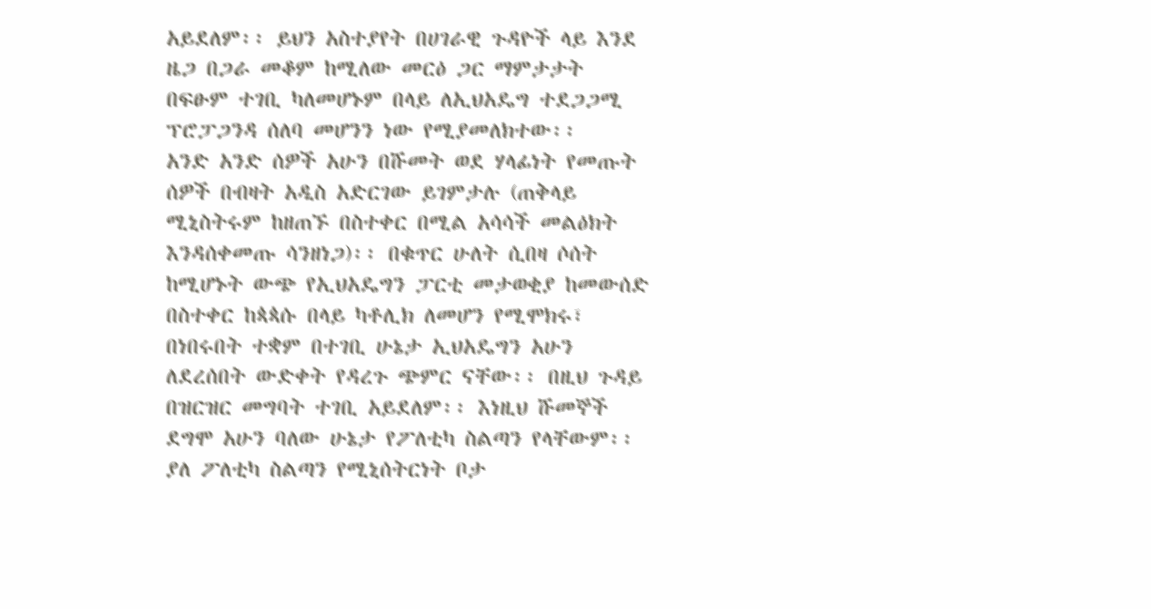አይደለም፡፡ ይህን አስተያየት በሀገራዊ ጉዳዮች ላይ እንደ ዜጋ በጋራ መቆም ከሚለው መርዕ ጋር ማምታታት በፍፁም ተገቢ ካለመሆኑም በላይ ለኢህአዴግ ተደጋጋሚ ፕሮፓጋንዳ ሰለባ መሆንን ነው የሚያመለክተው፡፡
አንድ አንድ ሰዎች አሁን በሹመት ወደ ሃላፊነት የመጡት ሰዎች በብዛት አዲስ አድርገው ይገምታሉ (ጠቅላይ ሚኒስትሩም ከዘጠኙ በስተቀር በሚል አሳሳች መልዕክት እንዳሰቀመጡ ሳንዘነጋ)፡፡ በቁጥር ሁለት ሲበዛ ሶሰት ከሚሆኑት ውጭ የኢህአዴግን ፓርቲ መታወቂያ ከመውሰድ በስተቀር ከጳጳሱ በላይ ካቶሊክ ለመሆን የሚሞክሩ፣ በነበሩበት ተቋም በተገቢ ሁኔታ ኢህአዴግን አሁን ለደረሰበት ውድቀት የዳረጉ ጭምር ናቸው፡፡ በዚህ ጉዳይ በዝርዝር መግባት ተገቢ አይደለም፡፡ እነዚህ ሹመኞች ደግሞ አሁን ባለው ሁኔታ የፖለቲካ ስልጣን የላቸውም፡፡ ያለ ፖለቲካ ስልጣን የሚኒሰትርነት ቦታ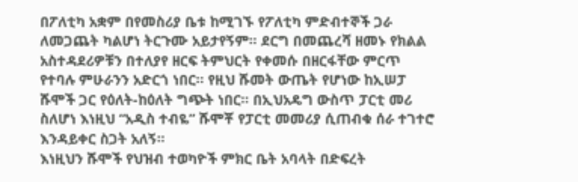በፖለቲካ አቋም በየመስሪያ ቤቱ ከሚገኙ የፖለቲካ ምድብተኞች ጋራ ለመጋጨት ካልሆነ ትርጉሙ አይታየኝም፡፡ ደርግ በመጨረሻ ዘመኑ የክልል አስተዳደሪዎቹን በተለያየ ዘርፍ ትምህርት የቀመሱ በዘርፋቸው ምርጥ የተባሉ ምሁራንን አድርጎ ነበር፡፡ የዚህ ሹመት ውጤት የሆነው ከኢሠፓ ሹሞች ጋር የዕለት-ከዕለት ግጭት ነበር፡፡ በኢህአዴግ ውስጥ ፓርቲ መሪ ስለሆነ እነዚህ “አዲስ ተብዬ” ሹሞቾ የፓርቲ መመሪያ ሲጠብቁ ሰራ ተገተሮ እንዳይቀር ስጋት አለኝ፡፡
እነዚህን ሹሞች የህዝብ ተወካዮች ምክር ቤት አባላት በድፍረት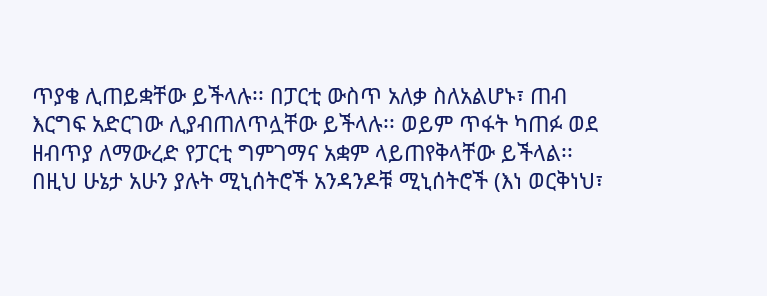ጥያቄ ሊጠይቋቸው ይችላሉ፡፡ በፓርቲ ውስጥ አለቃ ስለአልሆኑ፣ ጠብ እርግፍ አድርገው ሊያብጠለጥሏቸው ይችላሉ፡፡ ወይም ጥፋት ካጠፉ ወደ ዘብጥያ ለማውረድ የፓርቲ ግምገማና አቋም ላይጠየቅላቸው ይችላል፡፡ በዚህ ሁኔታ አሁን ያሉት ሚኒሰትሮች አንዳንዶቹ ሚኒሰትሮች (እነ ወርቅነህ፣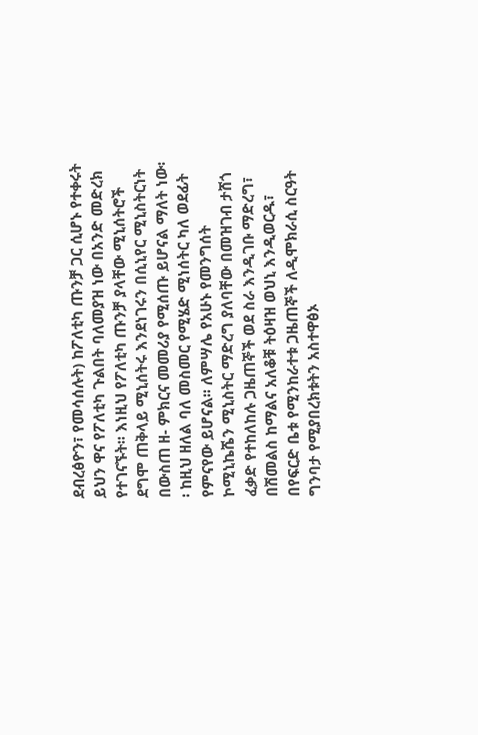ደብረፅዮን፣ የመሳሰሉት) ከፖለቲካ ጡንቻ ጋር ሲሆኑ የተቀሩት ይህን ዋና የፖለቲካ ጉልበት ባለመያዝ ነው በአንድ መድረክ የተገናኙት፡፡ እነዚህ የፖለቲካ ጡንቻ ያላቸው ሚኒሰትሮች ደግሞ ጠቅላይ ሚኒሰትሩ እንደነገሩን በሲኒየር ሚኒስትርነት በውስጠ ዘ- ምክርና መመሪያ የሚሰጡ ይሆናል ማለት ነው፡፡ ከዚህ ዘለል ባለ መስመር የሚሄድ ሚነሰትር ካለ ወደፊት የምናየው ይሆናል፡፡ ለምሣሌ የአሁኑ የመንግሰት ኮሚኒኬሼን ሚኒስትር ማድረግ ያለባቸው በመዝገብ ታሸጎ ፈቃድ የተከለከሉ ጋዜጠኞች ወደ ስራ እንዲገቡ ማድረግ፣ በሽመልስ ከማልና አለቆቹ ትዕዛዝ ወህኒ እንዲወርዱ፣ በየፍርድ ቤቱ የሚንከራተቱ ጋዜጠኞች ለዲሞክራሲ ስርዓት ግንባታ የሚያበረክቱትን አስተዋፅኦ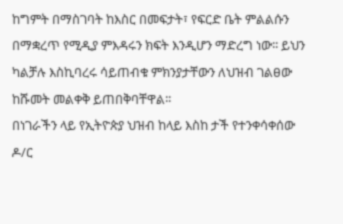ከግምት በማስገባት ከእስር በመፍታት፣ የፍርድ ቤት ምልልሱን በማቋረጥ የሚዲያ ምእዳሩን ክፍት እንዲሆን ማድረግ ነው፡፡ ይህን ካልቻሉ እስኪባረሩ ሳይጠብቁ ምክንያታቸውን ለህዝብ ገልፀው ከሹመት መልቀቅ ይጠበቅባቸዋል፡፡
በነገራችን ላይ የኢትዮጵያ ህዝብ ከላይ እስከ ታች የተንቀሳቀሰው ዶ/ር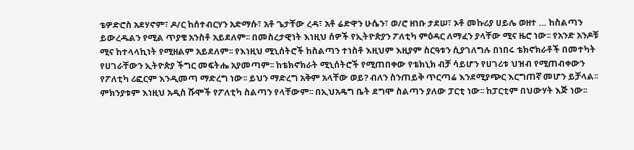ቴዎድሮስ አደሃኖም፣ ዶ/ር ከሰተብርሃን አድማሱ፣ አቶ ጌታቸው ረዳ፣ አቶ ሬድዋን ሁሴን፣ ወ/ሮ ዘነቡ ታደሠ፣ ኦቶ መኩሪያ ሀይሌ ወዘተ … ከስልጣን ይውረዱልን የሚል ጥያቄ አንስቶ አይደለም፡፡ በመስረታዊነት እነዚህ ሰዎች የኢትዮጵያን ፖለቲካ ምዕዳር ለማፈን ያላቸው ሚና ዜሮ ነው፡፡ የአንድ አንዶቹ ሚና ከተላላኪነት የሚዘልም አይደለም፡፡ የእነዚህ ሚኒሰትሮች ከስልጣን ተነስቶ እዚህም እዚያም ስርዓቱን ሲያገለግሉ በነበሩ ቴክኖክራቶች በመተካት የሀገራቸውን ኢትዮጵያ ችግር መፍትሔ አያመጣም፡፡ ከቴክኖክራት ሚኒሰትሮች የሚጠበቀው የቴክኒክ ብቻ ሳይሆን የሀገሪቱ ህዝብ የሚጠብቀውን የፖለቲካ ሪፎርም እንዲመጣ ማድረግ ነው፡፡ ይህን ማድረግ አቅም አላቸው ወይ? ብለን ስንጠይቅ ጥርጣሬ እንደሚያጭር እርግጠኛ መሆን ይቻላል፡፡ ምክንያቱም እነዚህ አዲስ ሹሞች የፖለቲካ ስልጣን የላቸውም፡፡ በኢህአዴግ ቤት ደግሞ ስልጣን ያለው ፓርቲ ነው፡፡ ከፓርቲም በህውሃት እጅ ነው፡፡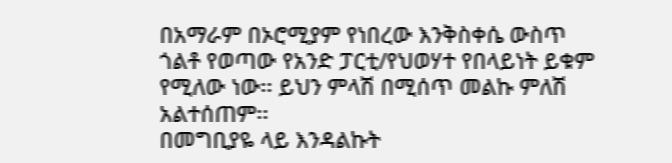በአማራም በኦሮሚያም የነበረው እንቅስቀሴ ውስጥ ጎልቶ የወጣው የአንድ ፓርቲ/የህወሃተ የበላይነት ይቁም የሚለው ነው፡፡ ይህን ምላሽ በሚሰጥ መልኩ ምለሽ አልተሰጠም፡፡
በመግቢያዬ ላይ እንዳልኩት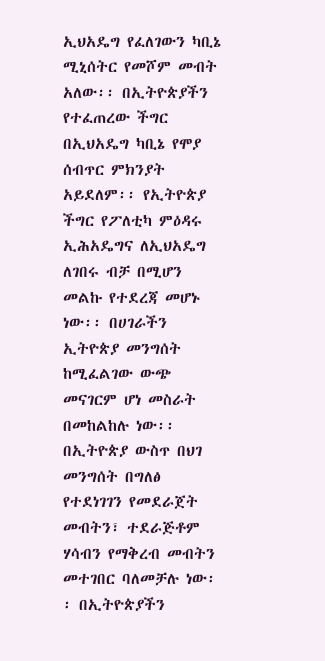ኢህአዴግ የፈለገውን ካቢኔ ሚኒሰትር የመሾም መብት አለው፡፡ በኢትዮጵያችን የተፈጠረው ችግር በኢህአዴግ ካቢኔ የሞያ ሰብጥር ምክንያት አይደለም፡፡ የኢትዮጵያ ችግር የፖለቲካ ምዕዳሩ ኢሕአዴግና ለኢህአዴግ ለገበሩ ብቻ በሚሆን መልኩ የተደረጃ መሆኑ ነው፡፡ በሀገራችን ኢትዮጵያ መንግሰት ከሚፈልገው ውጭ መናገርም ሆነ መስራት በመከልከሉ ነው፡፡ በኢትዮጵያ ውስጥ በህገ መንግሰት በግለፅ የተደነገገን የመደራጀት መብትን፣ ተደራጅቶም ሃሳብን የማቅረብ መብትን መተገበር ባለመቻሉ ነው፡፡ በኢትዮጵያችን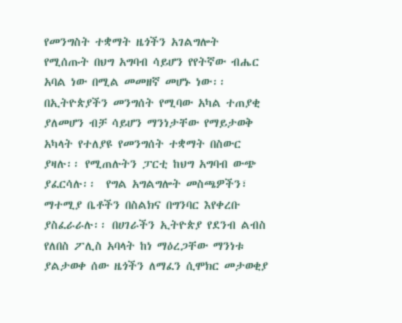የመንግስት ተቋማት ዜጎችን አገልግሎት የሚሰጡት በህግ አግባብ ሳይሆን የየትኛው ብሔር አባል ነው በሚል መመዘኛ መሆኑ ነው፡፡ በኢትዮጵያችን መንግሰት የሚባው አካል ተጠያቂ ያለመሆን ብቻ ሳይሆን ማንነታቸው የማይታወቅ አካላት የተለያዩ የመንግሰት ተቋማት በስውር ያዛሉ፡፡ የሚጠሉትን ፓርቲ ከህግ አግባብ ውጭ ያፈርሳሉ፡፡  የግል አግልግሎት መስጫዎችን፣ ማተሚያ ቤቶችን በስልክና በግንባር እየቀረቡ ያስፈራራሉ፡፡ በሀገራችን ኢትዮጵያ የደንብ ልብስ የለበስ ፖሊስ አባላት ከነ ማዕረጋቸው ማንነቱ ያልታወቀ ሰው ዜጎችን ለማፈን ሲሞክር መታወቂያ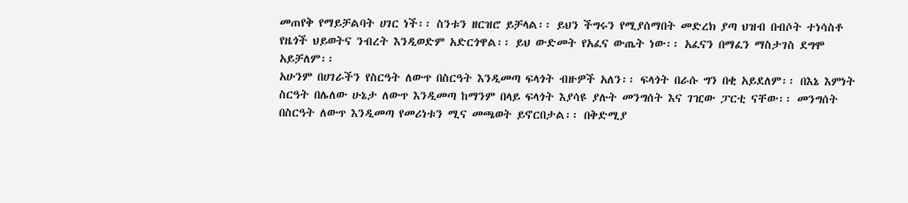መጠየቅ የማይቻልባት ሀገር ነች፡፡ ስንቱን ዘርዝሮ ይቻላል፡፡ ይህን ችግሩን የሚያሰማበት መድረክ ያጣ ህዝብ በብሶት ተነሳስቶ የዜጎች ህይወትና ንብረት እንዲወድም አድርጎዋል፡፡ ይህ ውድመት የአፈና ውጤት ነው፡፡ አፈናን በማፈን ማስታገስ ደግሞ አይቻለም፡፡
አሁንም በሀገራችን የስርዓት ለውጥ በስርዓት እንዲመጣ ፍላጎት ብዙዎች አለን፡፡ ፍላጎት በራሱ ግን በቂ አይደለም፡፡ በእኔ እምነት ስርዓት በሌለው ሁኔታ ለውጥ እንዲመጣ ከማንም በላይ ፍላጎት እያሳዩ ያሉት መንግሰት እና ገዢው ፓርቲ ናቸው፡፡ መንግሰት በስርዓት ለውጥ እንዲመጣ የመሪነቱን ሚና መጫወት ይኖርበታል፡፡ በቅድሚያ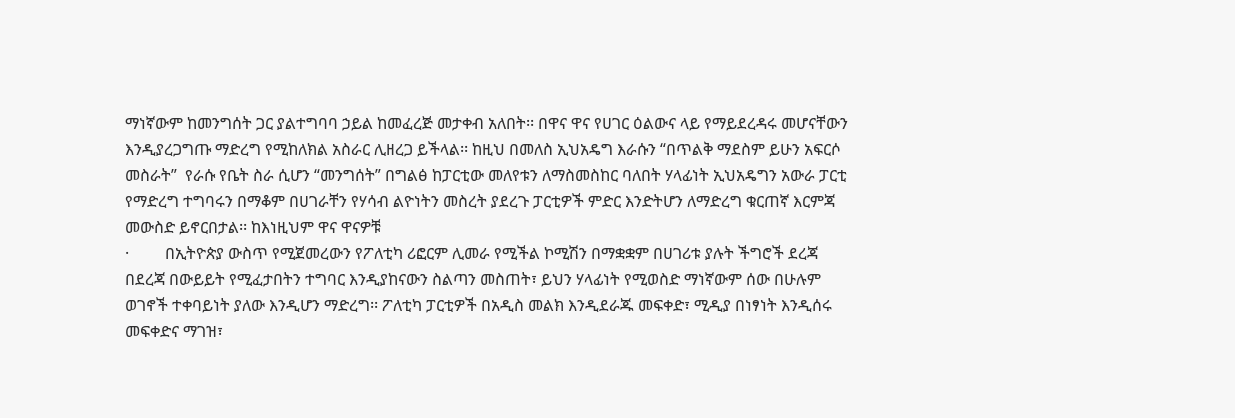ማነኛውም ከመንግሰት ጋር ያልተግባባ ኃይል ከመፈረጅ መታቀብ አለበት፡፡ በዋና ዋና የሀገር ዕልውና ላይ የማይደረዳሩ መሆናቸውን እንዲያረጋግጡ ማድረግ የሚከለክል አስራር ሊዘረጋ ይችላል፡፡ ከዚህ በመለስ ኢህአዴግ እራሱን “በጥልቅ ማደስም ይሁን አፍርሶ መስራት”  የራሱ የቤት ስራ ሲሆን “መንግሰት” በግልፅ ከፓርቲው መለየቱን ለማስመስከር ባለበት ሃላፊነት ኢህአዴግን አውራ ፓርቲ የማድረግ ተግባሩን በማቆም በሀገራቸን የሃሳብ ልዮነትን መስረት ያደረጉ ፓርቲዎች ምድር እንድትሆን ለማድረግ ቁርጠኛ እርምጃ መውስድ ይኖርበታል፡፡ ከእነዚህም ዋና ዋናዎቹ
·         በኢትዮጵያ ውስጥ የሚጀመረውን የፖለቲካ ሪፎርም ሊመራ የሚችል ኮሚሽን በማቋቋም በሀገሪቱ ያሉት ችግሮች ደረጃ በደረጃ በውይይት የሚፈታበትን ተግባር እንዲያከናውን ስልጣን መስጠት፣ ይህን ሃላፊነት የሚወስድ ማነኛውም ሰው በሁሉም ወገኖች ተቀባይነት ያለው እንዲሆን ማድረግ፡፡ ፖለቲካ ፓርቲዎች በአዲስ መልክ እንዲደራጁ መፍቀድ፣ ሚዲያ በነፃነት እንዲሰሩ መፍቀድና ማገዝ፣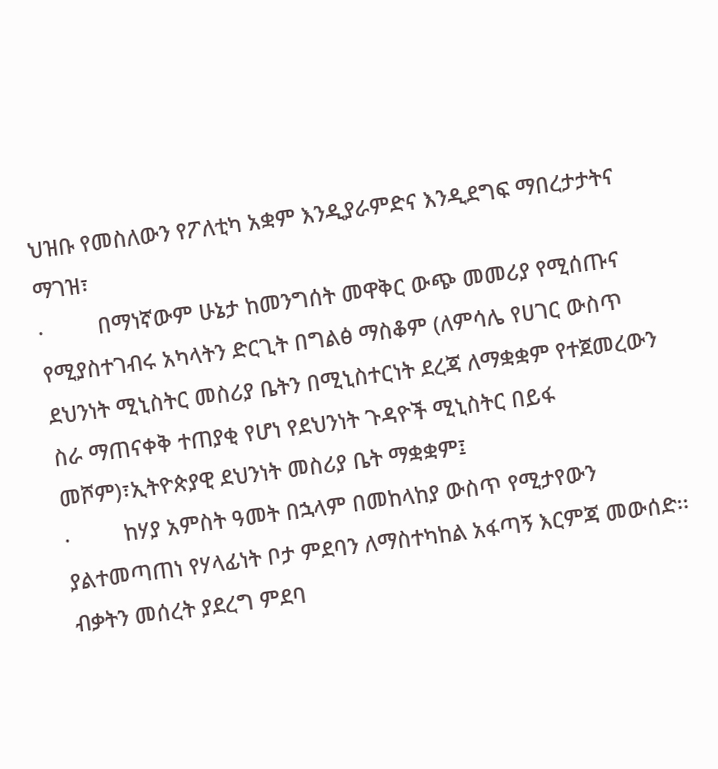ህዝቡ የመስለውን የፖለቲካ አቋም እንዲያራምድና እንዲደግፍ ማበረታታትና ማገዝ፣
·         በማነኛውም ሁኔታ ከመንግሰት መዋቅር ውጭ መመሪያ የሚሰጡና የሚያስተገብሩ አካላትን ድርጊት በግልፅ ማስቆም (ለምሳሌ የሀገር ውስጥ ደህንነት ሚኒስትር መስሪያ ቤትን በሚኒስተርነት ደረጃ ለማቋቋም የተጀመረውን ስራ ማጠናቀቅ ተጠያቂ የሆነ የደህንነት ጉዳዮች ሚኒስትር በይፋ መሾም)፣ኢትዮጵያዊ ደህንነት መስሪያ ቤት ማቋቋም፤
·         ከሃያ አምስት ዓመት በኋላም በመከላከያ ውስጥ የሚታየውን ያልተመጣጠነ የሃላፊነት ቦታ ምደባን ለማስተካከል አፋጣኝ እርምጃ መውሰድ፡፡ ብቃትን መሰረት ያደረግ ምደባ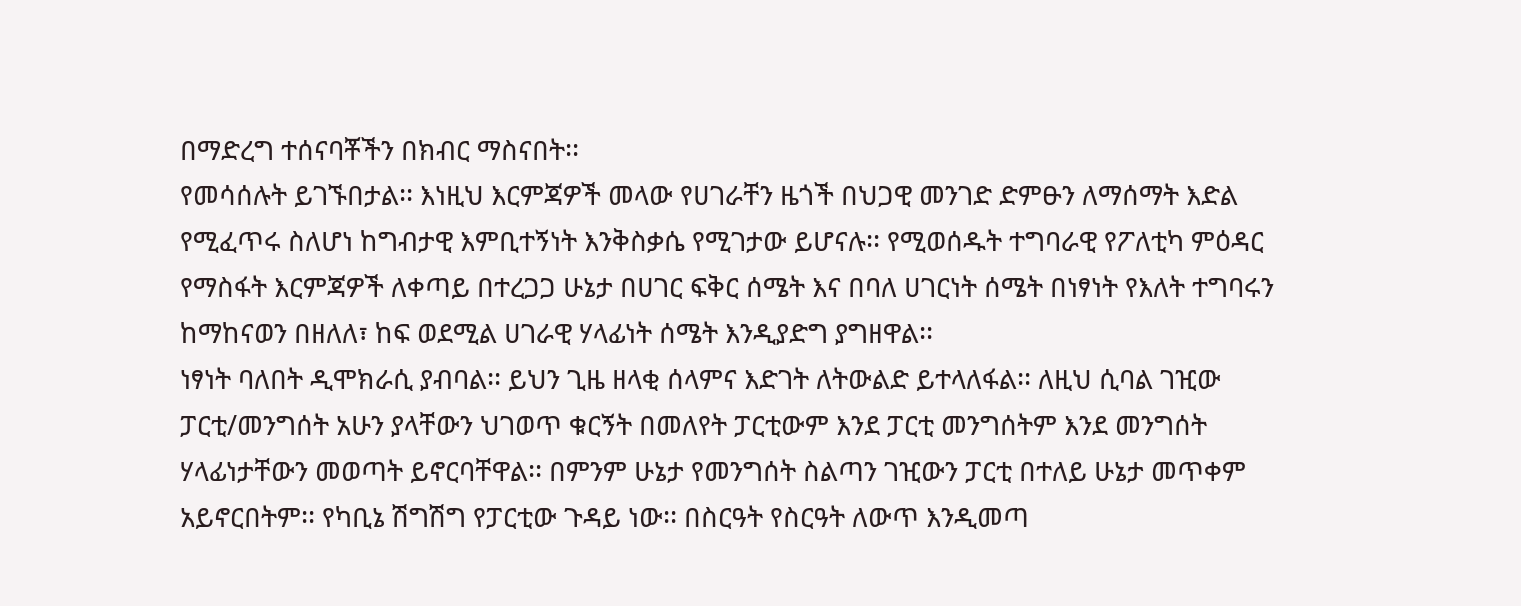በማድረግ ተሰናባቾችን በክብር ማስናበት፡፡
የመሳሰሉት ይገኙበታል፡፡ እነዚህ እርምጃዎች መላው የሀገራቸን ዜጎች በህጋዊ መንገድ ድምፁን ለማሰማት እድል የሚፈጥሩ ስለሆነ ከግብታዊ እምቢተኝነት እንቅስቃሴ የሚገታው ይሆናሉ፡፡ የሚወሰዱት ተግባራዊ የፖለቲካ ምዕዳር የማስፋት እርምጃዎች ለቀጣይ በተረጋጋ ሁኔታ በሀገር ፍቅር ሰሜት እና በባለ ሀገርነት ሰሜት በነፃነት የእለት ተግባሩን ከማከናወን በዘለለ፣ ከፍ ወደሚል ሀገራዊ ሃላፊነት ሰሜት እንዲያድግ ያግዘዋል፡፡
ነፃነት ባለበት ዲሞክራሲ ያብባል፡፡ ይህን ጊዜ ዘላቂ ሰላምና እድገት ለትውልድ ይተላለፋል፡፡ ለዚህ ሲባል ገዢው ፓርቲ/መንግሰት አሁን ያላቸውን ህገወጥ ቁርኝት በመለየት ፓርቲውም እንደ ፓርቲ መንግሰትም እንደ መንግሰት ሃላፊነታቸውን መወጣት ይኖርባቸዋል፡፡ በምንም ሁኔታ የመንግሰት ስልጣን ገዢውን ፓርቲ በተለይ ሁኔታ መጥቀም አይኖርበትም፡፡ የካቢኔ ሽግሽግ የፓርቲው ጉዳይ ነው፡፡ በስርዓት የስርዓት ለውጥ እንዲመጣ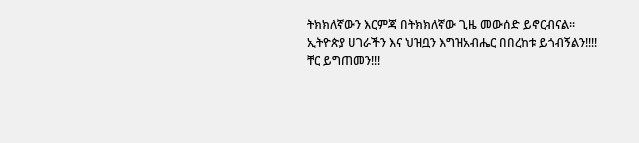ትክክለኛውን እርምጃ በትክክለኛው ጊዜ መውሰድ ይኖርብናል፡፡
ኢትዮጵያ ሀገራችን እና ህዝቧን እግዝአብሔር በበረከቱ ይጎብኝልን!!!!
ቸር ይግጠመን!!!